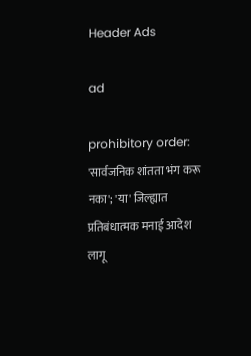Header Ads

ad

prohibitory order: 'सार्वजनिक शांतता भंग करू नका'; 'या' जिल्ह्यात प्रतिबंधात्मक मनाई आदेश लागू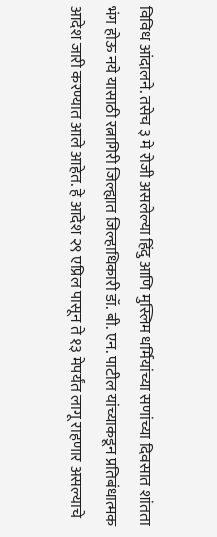विविध आंदालने. तसेच ३ मे रोजी असलेल्या हिंदु आणि मुस्लिम धर्मियांच्या सणांच्या दिवसात शांतता भंग होऊ नये यासाठी रत्नागिरी जिल्ह्यात जिल्हाधिकारी डॉ. बी. एन. पाटील यांच्याकडून प्रतिबंधात्मक आदेश जारी करण्यात आले आहेत. हे आदेश २९ एप्रिल पासून ते १३ मेपर्यंत लागू राहणार असल्याचे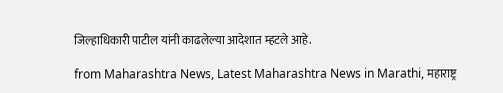जिल्हाधिकारी पाटील यांनी काढलेल्या आदेशात म्हटले आहे.

from Maharashtra News, Latest Maharashtra News in Marathi, महाराष्ट्र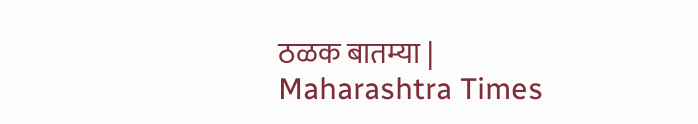ठळक बातम्या | Maharashtra Times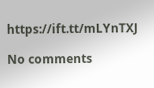https://ift.tt/mLYnTXJ

No comments